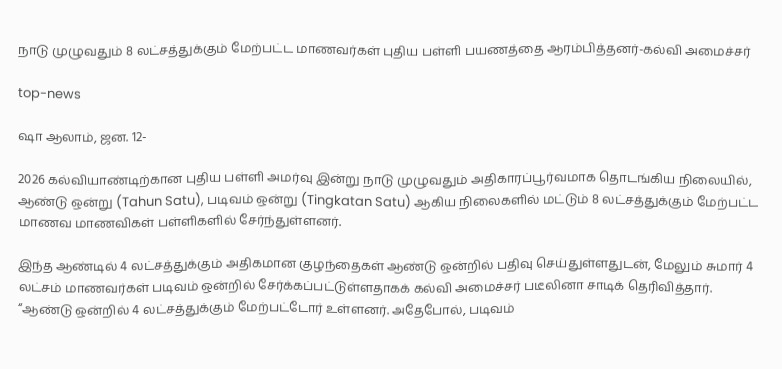நாடு முழுவதும் 8 லட்சத்துக்கும் மேற்பட்ட மாணவர்கள் புதிய பள்ளி பயணத்தை ஆரம்பித்தனர்-கல்வி அமைச்சர்

top-news

ஷா ஆலாம், ஜன. 12-

2026 கல்வியாண்டிற்கான புதிய பள்ளி அமர்வு இன்று நாடு முழுவதும் அதிகாரப்பூர்வமாக தொடங்கிய நிலையில், ஆண்டு ஒன்று (Tahun Satu), படிவம் ஒன்று (Tingkatan Satu) ஆகிய நிலைகளில் மட்டும் 8 லட்சத்துக்கும் மேற்பட்ட மாணவ மாணவிகள் பள்ளிகளில் சேர்ந்துள்ளனர்.

இந்த ஆண்டில் 4 லட்சத்துக்கும் அதிகமான குழந்தைகள் ஆண்டு ஒன்றில் பதிவு செய்துள்ளதுடன், மேலும் சுமார் 4 லட்சம் மாணவர்கள் படிவம் ஒன்றில் சேர்க்கப்பட்டுள்ளதாகக் கல்வி அமைச்சர் படீலினா சாடிக் தெரிவித்தார்.
“ஆண்டு ஒன்றில் 4 லட்சத்துக்கும் மேற்பட்டோர் உள்ளனர். அதேபோல், படிவம்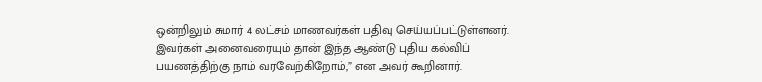ஒன்றிலும் சுமார் 4 லட்சம் மாணவர்கள் பதிவு செய்யப்பட்டுள்ளனர். இவர்கள் அனைவரையும் தான் இந்த ஆண்டு புதிய கல்விப் பயணத்திற்கு நாம் வரவேற்கிறோம்,” என அவர் கூறினார்.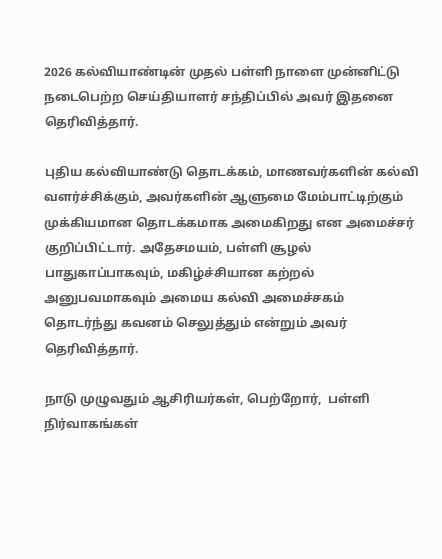2026 கல்வியாண்டின் முதல் பள்ளி நாளை முன்னிட்டு நடைபெற்ற செய்தியாளர் சந்திப்பில் அவர் இதனை தெரிவித்தார்.

புதிய கல்வியாண்டு தொடக்கம், மாணவர்களின் கல்வி வளர்ச்சிக்கும், அவர்களின் ஆளுமை மேம்பாட்டிற்கும் முக்கியமான தொடக்கமாக அமைகிறது என அமைச்சர் குறிப்பிட்டார். அதேசமயம், பள்ளி சூழல் பாதுகாப்பாகவும், மகிழ்ச்சியான கற்றல் அனுபவமாகவும் அமைய கல்வி அமைச்சகம் தொடர்ந்து கவனம் செலுத்தும் என்றும் அவர் தெரிவித்தார்.

நாடு முழுவதும் ஆசிரியர்கள், பெற்றோர்,  பள்ளி நிர்வாகங்கள்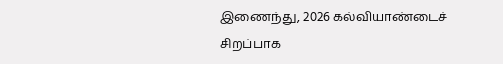இணைந்து, 2026 கல்வியாண்டைச் சிறப்பாக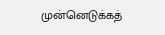முன்னெடுக்கத்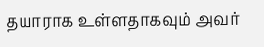தயாராக உள்ளதாகவும் அவர்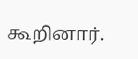கூறினார்.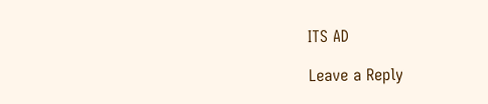ITS AD

Leave a Reply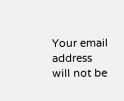Your email address will not be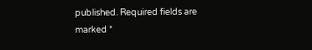published. Required fields are marked *